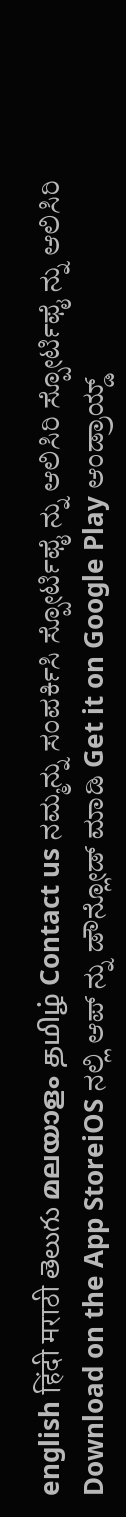english हिंदी मराठी తెలుగు മലയാളം தமிழ் Contact us ನಮ್ಮನ್ನು ಸಂಪರ್ಕಿಸಿ ಸ್ಪೋರ್ಟಿಫೈ ನ್ನು ಆಲಿಸಿರಿ ಸ್ಪೋರ್ಟಿಫೈ ನ್ನು ಆಲಿಸಿರಿ Download on the App StoreiOS ನಲ್ಲಿ ಆಪ್ ನ್ನು ಡೌನ್ಲೋಡ್ ಮಾಡಿ Get it on Google Play ಆಂಡ್ರಾಯ್ಡ್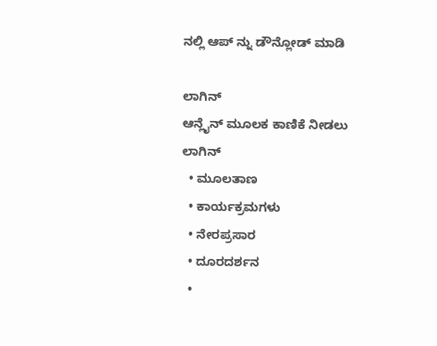ನಲ್ಲಿ ಆಪ್ ನ್ನು ಡೌನ್ಲೋಡ್ ಮಾಡಿ

ಲಾಗಿನ್
ಆನ್ಲೈನ್ ಮೂಲಕ ಕಾಣಿಕೆ ನೀಡಲು
ಲಾಗಿನ್
  • ಮೂಲತಾಣ
  • ಕಾರ್ಯಕ್ರಮಗಳು
  • ನೇರಪ್ರಸಾರ
  • ದೂರದರ್ಶನ
  •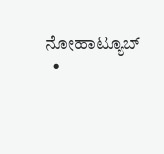ನೋಹಾಟ್ಯೂಬ್
  •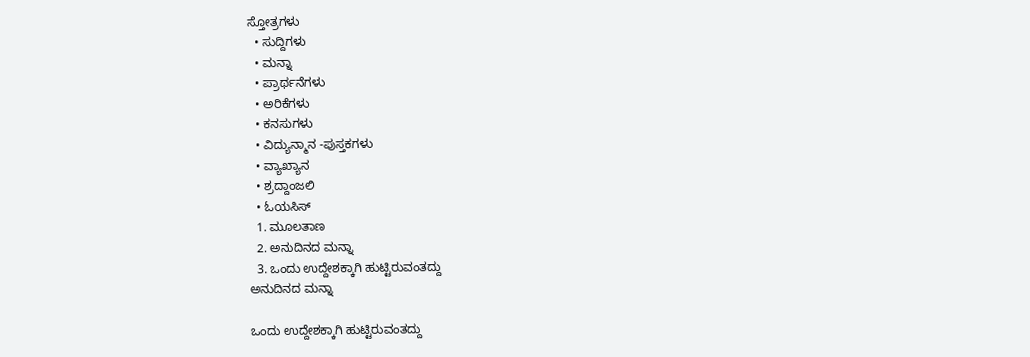ಸ್ತೋತ್ರಗಳು
  • ಸುದ್ದಿಗಳು
  • ಮನ್ನಾ
  • ಪ್ರಾರ್ಥನೆಗಳು
  • ಅರಿಕೆಗಳು
  • ಕನಸುಗಳು
  • ವಿದ್ಯುನ್ಮಾನ -ಪುಸ್ತಕಗಳು
  • ವ್ಯಾಖ್ಯಾನ
  • ಶ್ರದ್ದಾಂಜಲಿ
  • ಓಯಸಿಸ್
  1. ಮೂಲತಾಣ
  2. ಅನುದಿನದ ಮನ್ನಾ
  3. ಒಂದು ಉದ್ದೇಶಕ್ಕಾಗಿ ಹುಟ್ಟಿರುವಂತದ್ದು
ಅನುದಿನದ ಮನ್ನಾ

ಒಂದು ಉದ್ದೇಶಕ್ಕಾಗಿ ಹುಟ್ಟಿರುವಂತದ್ದು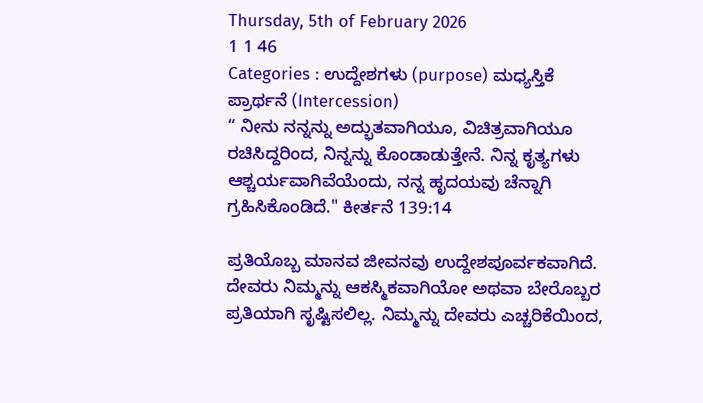Thursday, 5th of February 2026
1 1 46
Categories : ಉದ್ದೇಶಗಳು (purpose) ಮಧ್ಯಸ್ತಿಕೆ ಪ್ರಾರ್ಥನೆ (Intercession)
“ ನೀನು ನನ್ನನ್ನು ಅದ್ಭುತವಾಗಿಯೂ, ವಿಚಿತ್ರವಾಗಿಯೂ ರಚಿಸಿದ್ದರಿಂದ, ನಿನ್ನನ್ನು ಕೊಂಡಾಡುತ್ತೇನೆ. ನಿನ್ನ ಕೃತ್ಯಗಳು ಆಶ್ಚರ್ಯವಾಗಿವೆಯೆಂದು, ನನ್ನ ಹೃದಯವು ಚೆನ್ನಾಗಿ ಗ್ರಹಿಸಿಕೊಂಡಿದೆ." ಕೀರ್ತನೆ 139:14

ಪ್ರತಿಯೊಬ್ಬ ಮಾನವ ಜೀವನವು ಉದ್ದೇಶಪೂರ್ವಕವಾಗಿದೆ. ದೇವರು ನಿಮ್ಮನ್ನು ಆಕಸ್ಮಿಕವಾಗಿಯೋ ಅಥವಾ ಬೇರೊಬ್ಬರ ಪ್ರತಿಯಾಗಿ ಸೃಷ್ಟಿಸಲಿಲ್ಲ. ನಿಮ್ಮನ್ನು ದೇವರು ಎಚ್ಚರಿಕೆಯಿಂದ,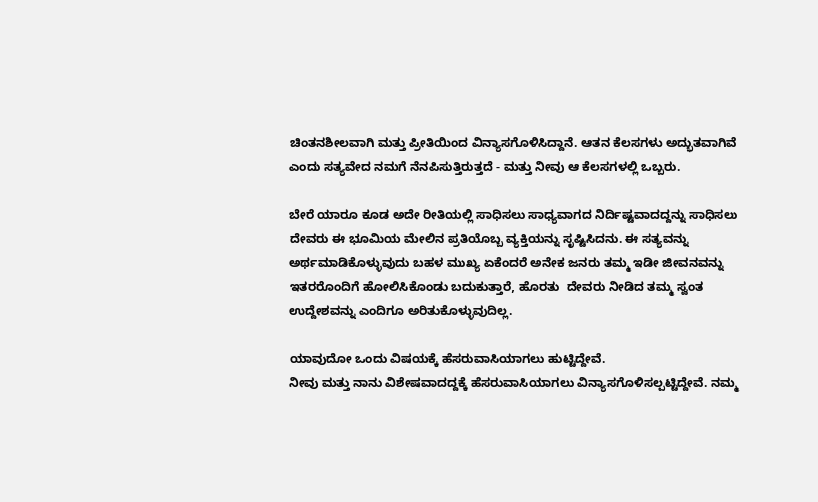ಚಿಂತನಶೀಲವಾಗಿ ಮತ್ತು ಪ್ರೀತಿಯಿಂದ ವಿನ್ಯಾಸಗೊಳಿಸಿದ್ದಾನೆ. ಆತನ ಕೆಲಸಗಳು ಅದ್ಭುತವಾಗಿವೆ ಎಂದು ಸತ್ಯವೇದ ನಮಗೆ ನೆನಪಿಸುತ್ತಿರುತ್ತದೆ - ಮತ್ತು ನೀವು ಆ ಕೆಲಸಗಳಲ್ಲಿ ಒಬ್ಬರು.

ಬೇರೆ ಯಾರೂ ಕೂಡ ಅದೇ ರೀತಿಯಲ್ಲಿ ಸಾಧಿಸಲು ಸಾಧ್ಯವಾಗದ ನಿರ್ದಿಷ್ಟವಾದದ್ದನ್ನು ಸಾಧಿಸಲು ದೇವರು ಈ ಭೂಮಿಯ ಮೇಲಿನ ಪ್ರತಿಯೊಬ್ಬ ವ್ಯಕ್ತಿಯನ್ನು ಸೃಷ್ಟಿಸಿದನು. ಈ ಸತ್ಯವನ್ನು ಅರ್ಥಮಾಡಿಕೊಳ್ಳುವುದು ಬಹಳ ಮುಖ್ಯ ಏಕೆಂದರೆ ಅನೇಕ ಜನರು ತಮ್ಮ ಇಡೀ ಜೀವನವನ್ನು ಇತರರೊಂದಿಗೆ ಹೋಲಿಸಿಕೊಂಡು ಬದುಕುತ್ತಾರೆ, ಹೊರತು  ದೇವರು ನೀಡಿದ ತಮ್ಮ ಸ್ವಂತ ಉದ್ದೇಶವನ್ನು ಎಂದಿಗೂ ಅರಿತುಕೊಳ್ಳುವುದಿಲ್ಲ.

ಯಾವುದೋ ಒಂದು ವಿಷಯಕ್ಕೆ ಹೆಸರುವಾಸಿಯಾಗಲು ಹುಟ್ಟಿದ್ದೇವೆ.
ನೀವು ಮತ್ತು ನಾನು ವಿಶೇಷವಾದದ್ದಕ್ಕೆ ಹೆಸರುವಾಸಿಯಾಗಲು ವಿನ್ಯಾಸಗೊಳಿಸಲ್ಪಟ್ಟಿದ್ದೇವೆ. ನಮ್ಮ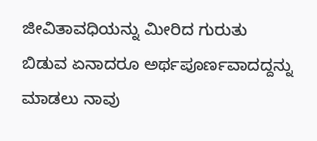ಜೀವಿತಾವಧಿಯನ್ನು ಮೀರಿದ ಗುರುತು ಬಿಡುವ ಏನಾದರೂ ಅರ್ಥಪೂರ್ಣವಾದದ್ದನ್ನು ಮಾಡಲು ನಾವು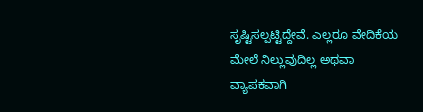ಸೃಷ್ಟಿಸಲ್ಪಟ್ಟಿದ್ದೇವೆ. ಎಲ್ಲರೂ ವೇದಿಕೆಯ ಮೇಲೆ ನಿಲ್ಲುವುದಿಲ್ಲ ಅಥವಾ ವ್ಯಾಪಕವಾಗಿ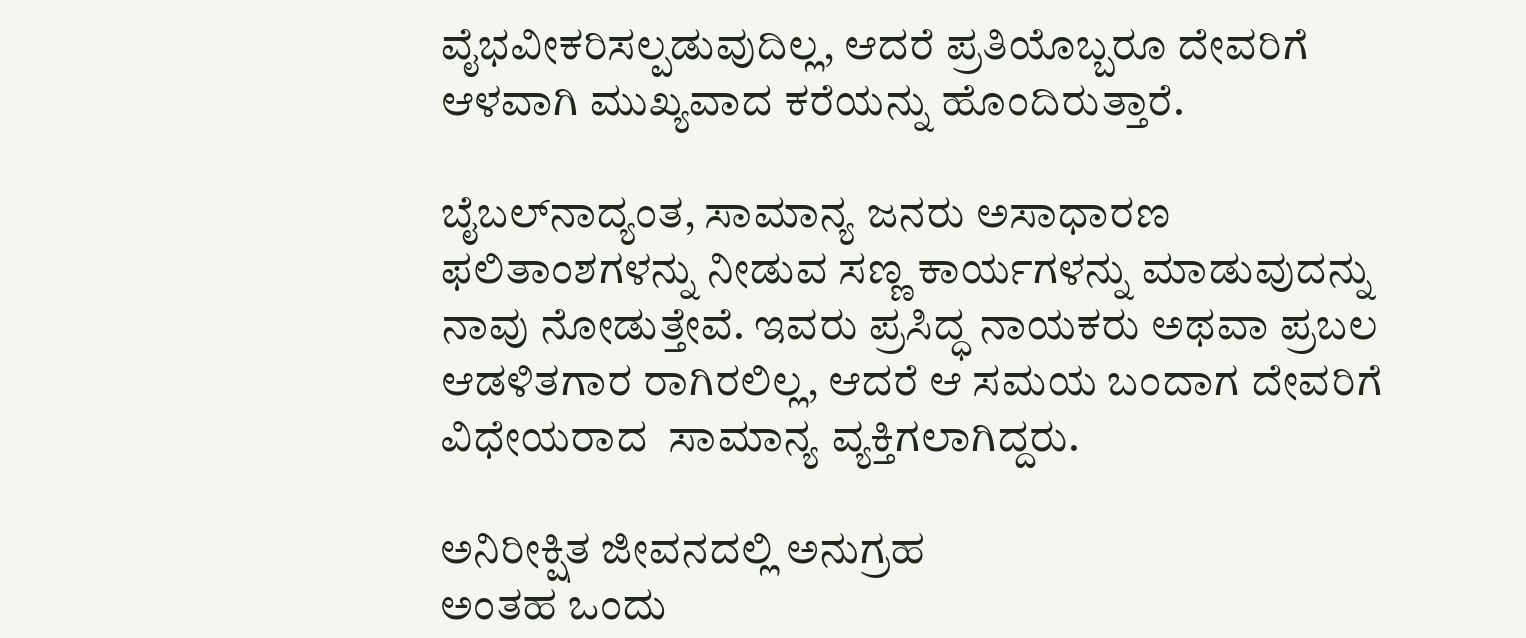ವೈಭವೀಕರಿಸಲ್ಪಡುವುದಿಲ್ಲ, ಆದರೆ ಪ್ರತಿಯೊಬ್ಬರೂ ದೇವರಿಗೆ ಆಳವಾಗಿ ಮುಖ್ಯವಾದ ಕರೆಯನ್ನು ಹೊಂದಿರುತ್ತಾರೆ.

ಬೈಬಲ್‌ನಾದ್ಯಂತ, ಸಾಮಾನ್ಯ ಜನರು ಅಸಾಧಾರಣ ಫಲಿತಾಂಶಗಳನ್ನು ನೀಡುವ ಸಣ್ಣ ಕಾರ್ಯಗಳನ್ನು ಮಾಡುವುದನ್ನು ನಾವು ನೋಡುತ್ತೇವೆ. ಇವರು ಪ್ರಸಿದ್ಧ ನಾಯಕರು ಅಥವಾ ಪ್ರಬಲ ಆಡಳಿತಗಾರ ರಾಗಿರಲಿಲ್ಲ, ಆದರೆ ಆ ಸಮಯ ಬಂದಾಗ ದೇವರಿಗೆ ವಿಧೇಯರಾದ  ಸಾಮಾನ್ಯ ವ್ಯಕ್ತಿಗಲಾಗಿದ್ದರು.

ಅನಿರೀಕ್ಷಿತ ಜೀವನದಲ್ಲಿ ಅನುಗ್ರಹ
ಅಂತಹ ಒಂದು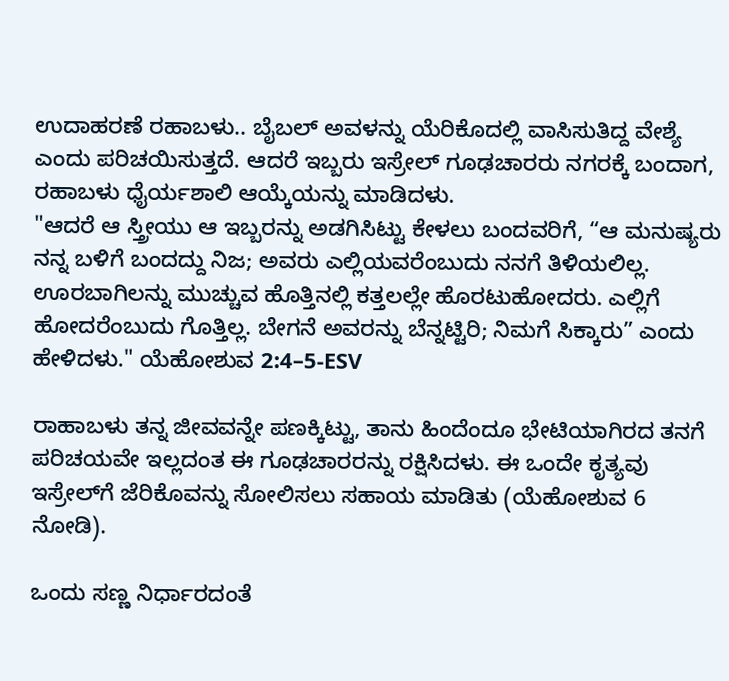ಉದಾಹರಣೆ ರಹಾಬಳು.. ಬೈಬಲ್ ಅವಳನ್ನು ಯೆರಿಕೊದಲ್ಲಿ ವಾಸಿಸುತಿದ್ದ ವೇಶ್ಯೆ ಎಂದು ಪರಿಚಯಿಸುತ್ತದೆ. ಆದರೆ ಇಬ್ಬರು ಇಸ್ರೇಲ್ ಗೂಢಚಾರರು ನಗರಕ್ಕೆ ಬಂದಾಗ, ರಹಾಬಳು ಧೈರ್ಯಶಾಲಿ ಆಯ್ಕೆಯನ್ನು ಮಾಡಿದಳು.
"ಆದರೆ ಆ ಸ್ತ್ರೀಯು ಆ ಇಬ್ಬರನ್ನು ಅಡಗಿಸಿಟ್ಟು ಕೇಳಲು ಬಂದವರಿಗೆ, “ಆ ಮನುಷ್ಯರು ನನ್ನ ಬಳಿಗೆ ಬಂದದ್ದು ನಿಜ; ಅವರು ಎಲ್ಲಿಯವರೆಂಬುದು ನನಗೆ ತಿಳಿಯಲಿಲ್ಲ. ಊರಬಾಗಿಲನ್ನು ಮುಚ್ಚುವ ಹೊತ್ತಿನಲ್ಲಿ ಕತ್ತಲಲ್ಲೇ ಹೊರಟುಹೋದರು. ಎಲ್ಲಿಗೆ ಹೋದರೆಂಬುದು ಗೊತ್ತಿಲ್ಲ. ಬೇಗನೆ ಅವರನ್ನು ಬೆನ್ನಟ್ಟಿರಿ; ನಿಮಗೆ ಸಿಕ್ಕಾರು” ಎಂದು ಹೇಳಿದಳು." ಯೆಹೋಶುವ 2:4–5-ESV

ರಾಹಾಬಳು ತನ್ನ ಜೀವವನ್ನೇ ಪಣಕ್ಕಿಟ್ಟು, ತಾನು ಹಿಂದೆಂದೂ ಭೇಟಿಯಾಗಿರದ ತನಗೆ ಪರಿಚಯವೇ ಇಲ್ಲದಂತ ಈ ಗೂಢಚಾರರನ್ನು ರಕ್ಷಿಸಿದಳು. ಈ ಒಂದೇ ಕೃತ್ಯವು ಇಸ್ರೇಲ್‌ಗೆ ಜೆರಿಕೊವನ್ನು ಸೋಲಿಸಲು ಸಹಾಯ ಮಾಡಿತು (ಯೆಹೋಶುವ 6 ನೋಡಿ).

ಒಂದು ಸಣ್ಣ ನಿರ್ಧಾರದಂತೆ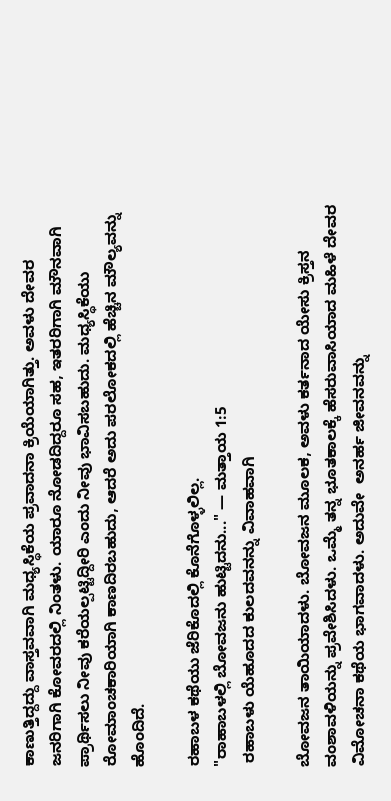ಕಾಣುತ್ತಿದ್ದದ್ದು ವಾಸ್ತವವಾಗಿ ಮಧ್ಯಸ್ಥಿಕೆಯ ಪ್ರವಾದನಾ ಕ್ರಿಯೆಯಾಗಿತ್ತು. ಅವಳು ದೇವರ ಜನರಿಗಾಗಿ ಕೋವರದಲ್ಲಿ ನಿಂತಳು. ಯಾರೂ ನೋಡದಿದ್ದರೂ ಸಹ, ಇತರರಿಗಾಗಿ ಮೌನವಾಗಿ ಪ್ರಾರ್ಥಿಸಲು ನೀವು ಕರೆಯಲ್ಪಟ್ಟಿದ್ದೀರಿ ಎಂದು ನೀವು ಭಾವಿಸಬಹುದು. ಮಧ್ಯಸ್ಥಿಕೆಯು ರೋಮಾಂಚಕಾರಿಯಾಗಿ ಕಾಣದಿರಬಹುದು, ಆದರೆ ಅದು ಪರಲೋಕದಲ್ಲಿ ಹೆಚ್ಚಿನ ಮೌಲ್ಯವನ್ನು ಹೊಂದಿದೆ.

ರಹಾಬಳ ಕಥೆಯು ಜೆರಿಕೊದಲ್ಲಿ ಕೊನೆಗೊಳ್ಳಲಿಲ್ಲ.
"ರಾಹಾಬಳಲ್ಲಿ ಬೋವಜನು ಹುಟ್ಟಿದನು..." — ಮತ್ತಾಯ 1:5
 ರಹಾಬಳು ಯೆಹೂದದ ಕುಲದವನನ್ನು ವಿವಾಹವಾಗಿ

ಬೋವಜನ ತಾಯಿಯಾದಳು. ಬೋವಜನ ಮೂಲಕ, ಅವಳು ಕರ್ತನಾದ ಯೇಸು ಕ್ರಿಸ್ತನ ವಂಶಾವಳಿಯನ್ನು ಪ್ರವೇಶಿಸಿದಳು. ಒಮ್ಮೆ ತನ್ನ ಭೂತಕಾಲಕ್ಕೆ ಹೆಸರುವಾಸಿಯಾದ ಮಹಿಳೆ ದೇವರ ವಿಮೋಚನಾ ಕಥೆಯ ಭಾಗವಾದಳು. ಅದುವೇ  ಅನರ್ಹ ಜೀವನವನ್ನು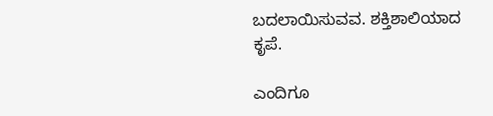ಬದಲಾಯಿಸುವವ. ಶಕ್ತಿಶಾಲಿಯಾದ ಕೃಪೆ.

ಎಂದಿಗೂ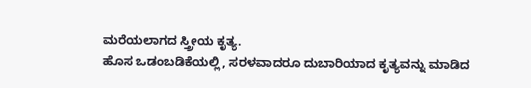ಮರೆಯಲಾಗದ ಸ್ತ್ರೀಯ ಕೃತ್ಯ.
ಹೊಸ ಒಡಂಬಡಿಕೆಯಲ್ಲಿ, ಸರಳವಾದರೂ ದುಬಾರಿಯಾದ ಕೃತ್ಯವನ್ನು ಮಾಡಿದ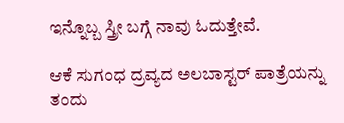ಇನ್ನೊಬ್ಬ ಸ್ತ್ರೀ ಬಗ್ಗೆ ನಾವು ಓದುತ್ತೇವೆ.

ಆಕೆ ಸುಗಂಧ ದ್ರವ್ಯದ ಅಲಬಾಸ್ಟರ್ ಪಾತ್ರೆಯನ್ನು ತಂದು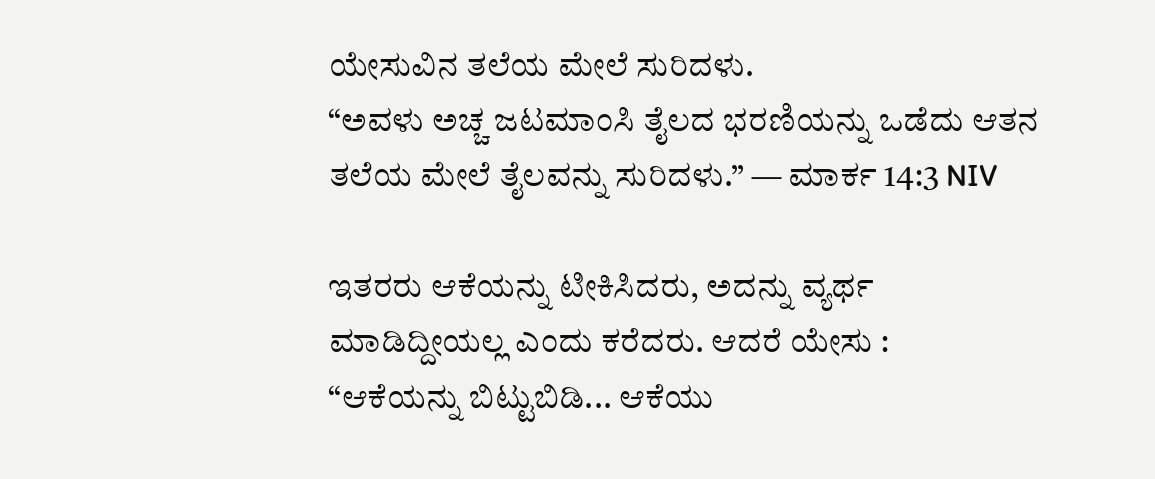ಯೇಸುವಿನ ತಲೆಯ ಮೇಲೆ ಸುರಿದಳು.
“ಅವಳು ಅಚ್ಚ ಜಟಮಾಂಸಿ ತೈಲದ ಭರಣಿಯನ್ನು ಒಡೆದು ಆತನ ತಲೆಯ ಮೇಲೆ ತೈಲವನ್ನು ಸುರಿದಳು.” — ಮಾರ್ಕ 14:3 NIV

ಇತರರು ಆಕೆಯನ್ನು ಟೀಕಿಸಿದರು, ಅದನ್ನು ವ್ಯರ್ಥ
ಮಾಡಿದ್ದೀಯಲ್ಲ ಎಂದು ಕರೆದರು. ಆದರೆ ಯೇಸು :
“ಆಕೆಯನ್ನು ಬಿಟ್ಟುಬಿಡಿ... ಆಕೆಯು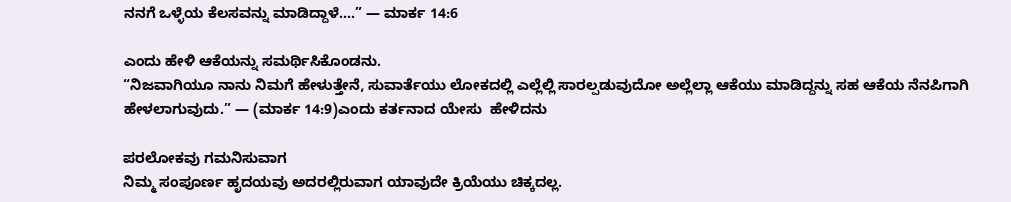ನನಗೆ ಒಳ್ಳೆಯ ಕೆಲಸವನ್ನು ಮಾಡಿದ್ದಾಳೆ....” — ಮಾರ್ಕ 14:6

ಎಂದು ಹೇಳಿ ಆಕೆಯನ್ನು ಸಮರ್ಥಿಸಿಕೊಂಡನು.
“ನಿಜವಾಗಿಯೂ ನಾನು ನಿಮಗೆ ಹೇಳುತ್ತೇನೆ, ಸುವಾರ್ತೆಯು ಲೋಕದಲ್ಲಿ ಎಲ್ಲೆಲ್ಲಿ ಸಾರಲ್ಪಡುವುದೋ ಅಲ್ಲೆಲ್ಲಾ ಆಕೆಯು ಮಾಡಿದ್ದನ್ನು ಸಹ ಆಕೆಯ ನೆನಪಿಗಾಗಿ ಹೇಳಲಾಗುವುದು.” — (ಮಾರ್ಕ 14:9)ಎಂದು ಕರ್ತನಾದ ಯೇಸು  ಹೇಳಿದನು

ಪರಲೋಕವು ಗಮನಿಸುವಾಗ
ನಿಮ್ಮ ಸಂಪೂರ್ಣ ಹೃದಯವು ಅದರಲ್ಲಿರುವಾಗ ಯಾವುದೇ ಕ್ರಿಯೆಯು ಚಿಕ್ಕದಲ್ಲ.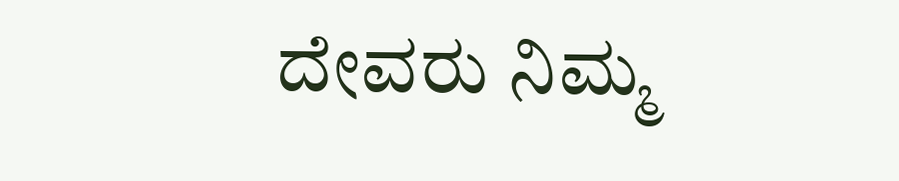ದೇವರು ನಿಮ್ಮ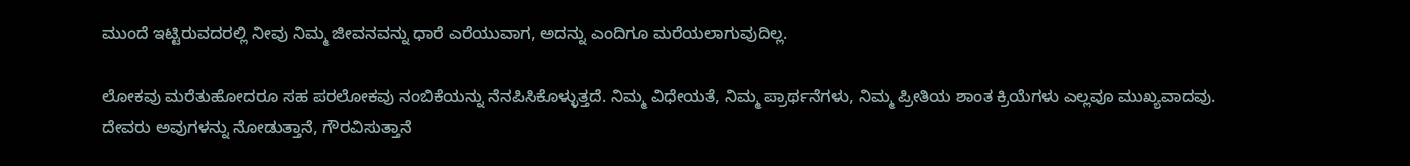ಮುಂದೆ ಇಟ್ಟಿರುವದರಲ್ಲಿ ನೀವು ನಿಮ್ಮ ಜೀವನವನ್ನು ಧಾರೆ ಎರೆಯುವಾಗ, ಅದನ್ನು ಎಂದಿಗೂ ಮರೆಯಲಾಗುವುದಿಲ್ಲ.

ಲೋಕವು ಮರೆತುಹೋದರೂ ಸಹ ಪರಲೋಕವು ನಂಬಿಕೆಯನ್ನು ನೆನಪಿಸಿಕೊಳ್ಳುತ್ತದೆ. ನಿಮ್ಮ ವಿಧೇಯತೆ, ನಿಮ್ಮ ಪ್ರಾರ್ಥನೆಗಳು, ನಿಮ್ಮ ಪ್ರೀತಿಯ ಶಾಂತ ಕ್ರಿಯೆಗಳು ಎಲ್ಲವೂ ಮುಖ್ಯವಾದವು. ದೇವರು ಅವುಗಳನ್ನು ನೋಡುತ್ತಾನೆ, ಗೌರವಿಸುತ್ತಾನೆ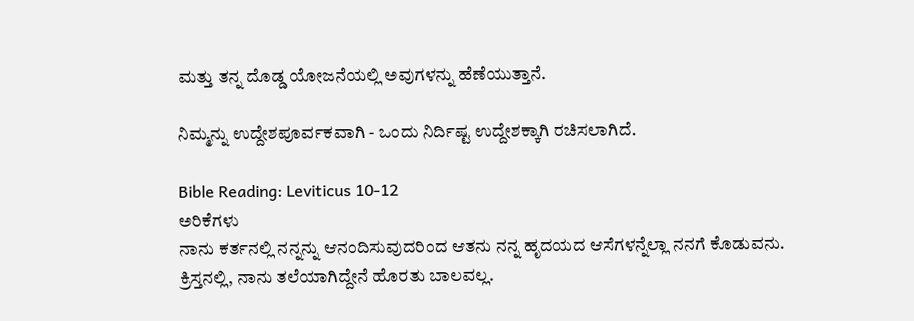ಮತ್ತು ತನ್ನ ದೊಡ್ಡ ಯೋಜನೆಯಲ್ಲಿ ಅವುಗಳನ್ನು ಹೆಣೆಯುತ್ತಾನೆ.

ನಿಮ್ಮನ್ನು ಉದ್ದೇಶಪೂರ್ವಕವಾಗಿ - ಒಂದು ನಿರ್ದಿಷ್ಟ ಉದ್ದೇಶಕ್ಕಾಗಿ ರಚಿಸಲಾಗಿದೆ.

Bible Reading: Leviticus 10-12
ಅರಿಕೆಗಳು
ನಾನು ಕರ್ತನಲ್ಲಿ ನನ್ನನ್ನು ಆನಂದಿಸುವುದರಿಂದ ಆತನು ನನ್ನ ಹೃದಯದ ಆಸೆಗಳನ್ನೆಲ್ಲಾ ನನಗೆ ಕೊಡುವನು. ಕ್ರಿಸ್ತನಲ್ಲಿ, ನಾನು ತಲೆಯಾಗಿದ್ದೇನೆ ಹೊರತು ಬಾಲವಲ್ಲ.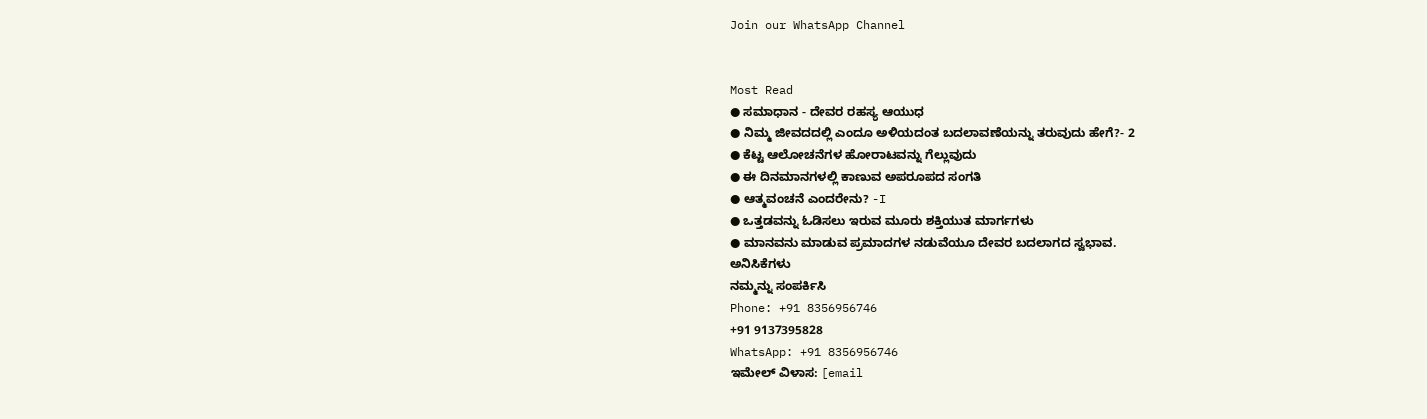Join our WhatsApp Channel


Most Read
● ಸಮಾಧಾನ - ದೇವರ ರಹಸ್ಯ ಆಯುಧ
● ನಿಮ್ಮ ಜೀವದದಲ್ಲಿ ಎಂದೂ ಅಳಿಯದಂತ ಬದಲಾವಣೆಯನ್ನು ತರುವುದು ಹೇಗೆ?- 2
● ಕೆಟ್ಟ ಆಲೋಚನೆಗಳ ಹೋರಾಟವನ್ನು ಗೆಲ್ಲುವುದು
● ಈ ದಿನಮಾನಗಳಲ್ಲಿ ಕಾಣುವ ಅಪರೂಪದ ಸಂಗತಿ
● ಆತ್ಮವಂಚನೆ ಎಂದರೇನು? -I
● ಒತ್ತಡವನ್ನು ಓಡಿಸಲು ಇರುವ ಮೂರು ಶಕ್ತಿಯುತ ಮಾರ್ಗಗಳು
● ಮಾನವನು ಮಾಡುವ ಪ್ರಮಾದಗಳ ನಡುವೆಯೂ ದೇವರ ಬದಲಾಗದ ಸ್ವಭಾವ.
ಅನಿಸಿಕೆಗಳು
ನಮ್ಮನ್ನು ಸಂಪರ್ಕಿಸಿ
Phone: +91 8356956746
+91 9137395828
WhatsApp: +91 8356956746
ಇಮೇಲ್ ವಿಳಾಸ: [email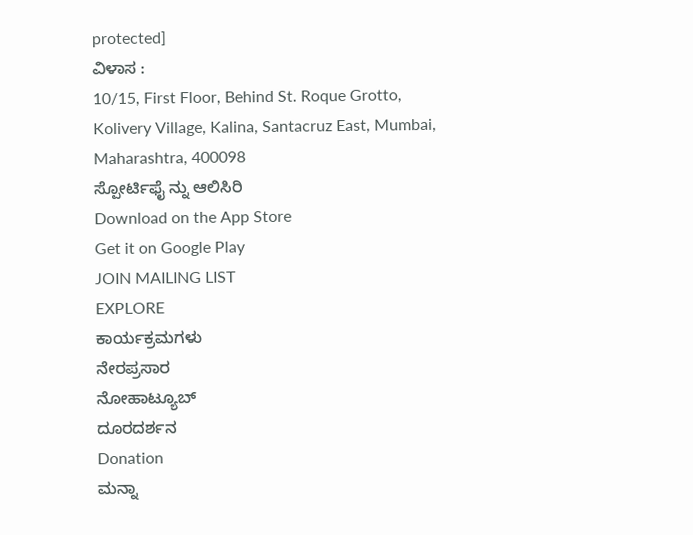protected]
ವಿಳಾಸ :
10/15, First Floor, Behind St. Roque Grotto, Kolivery Village, Kalina, Santacruz East, Mumbai, Maharashtra, 400098
ಸ್ಪೋರ್ಟಿಫೈ ನ್ನು ಆಲಿಸಿರಿ
Download on the App Store
Get it on Google Play
JOIN MAILING LIST
EXPLORE
ಕಾರ್ಯಕ್ರಮಗಳು
ನೇರಪ್ರಸಾರ
ನೋಹಾಟ್ಯೂಬ್
ದೂರದರ್ಶನ
Donation
ಮನ್ನಾ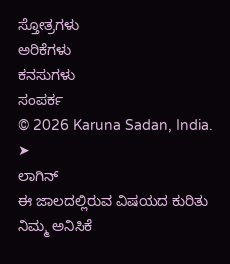ಸ್ತೋತ್ರಗಳು
ಅರಿಕೆಗಳು
ಕನಸುಗಳು
ಸಂಪರ್ಕ
© 2026 Karuna Sadan, India.
➤
ಲಾಗಿನ್
ಈ ಜಾಲದಲ್ಲಿರುವ ವಿಷಯದ ಕುರಿತು ನಿಮ್ಮ ಅನಿಸಿಕೆ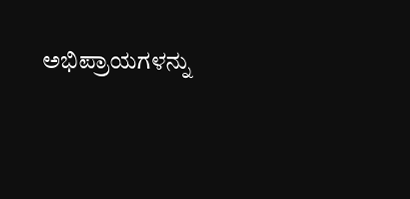ಅಭಿಪ್ರಾಯಗಳನ್ನು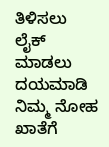ತಿಳಿಸಲು ಲೈಕ್ ಮಾಡಲು ದಯಮಾಡಿ ನಿಮ್ಮ ನೋಹ ಖಾತೆಗೆ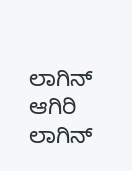ಲಾಗಿನ್ ಆಗಿರಿ
ಲಾಗಿನ್